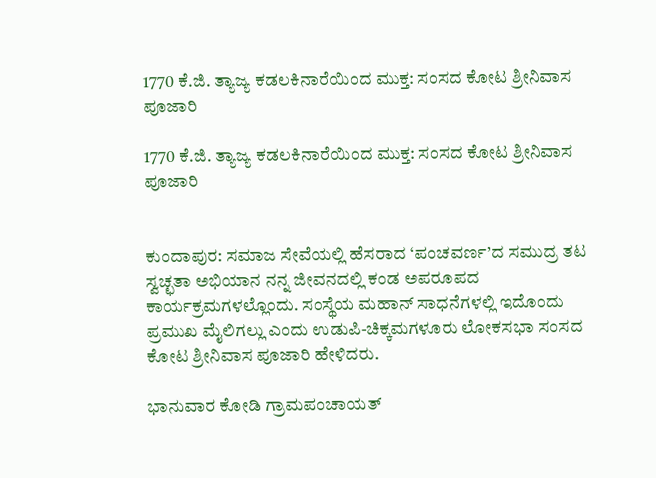1770 ಕೆ.ಜಿ. ತ್ಯಾಜ್ಯ ಕಡಲಕಿನಾರೆಯಿಂದ ಮುಕ್ತ: ಸಂಸದ ಕೋಟ ಶ್ರೀನಿವಾಸ ಪೂಜಾರಿ

1770 ಕೆ.ಜಿ. ತ್ಯಾಜ್ಯ ಕಡಲಕಿನಾರೆಯಿಂದ ಮುಕ್ತ: ಸಂಸದ ಕೋಟ ಶ್ರೀನಿವಾಸ ಪೂಜಾರಿ


ಕುಂದಾಪುರ: ಸಮಾಜ ಸೇವೆಯಲ್ಲಿ ಹೆಸರಾದ ‘ಪಂಚವರ್ಣ’ದ ಸಮುದ್ರ ತಟ ಸ್ವಚ್ಛತಾ ಅಭಿಯಾನ ನನ್ನ ಜೀವನದಲ್ಲಿ ಕಂಡ ಅಪರೂಪದ ಕಾರ್ಯಕ್ರಮಗಳಲ್ಲೊಂದು. ಸಂಸ್ಥೆಯ ಮಹಾನ್ ಸಾಧನೆಗಳಲ್ಲಿ ಇದೊಂದು ಪ್ರಮುಖ ಮೈಲಿಗಲ್ಲು ಎಂದು ಉಡುಪಿ-ಚಿಕ್ಕಮಗಳೂರು ಲೋಕಸಭಾ ಸಂಸದ ಕೋಟ ಶ್ರೀನಿವಾಸ ಪೂಜಾರಿ ಹೇಳಿದರು.

ಭಾನುವಾರ ಕೋಡಿ ಗ್ರಾಮಪಂಚಾಯತ್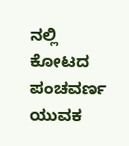ನಲ್ಲಿ ಕೋಟದ ಪಂಚವರ್ಣ ಯುವಕ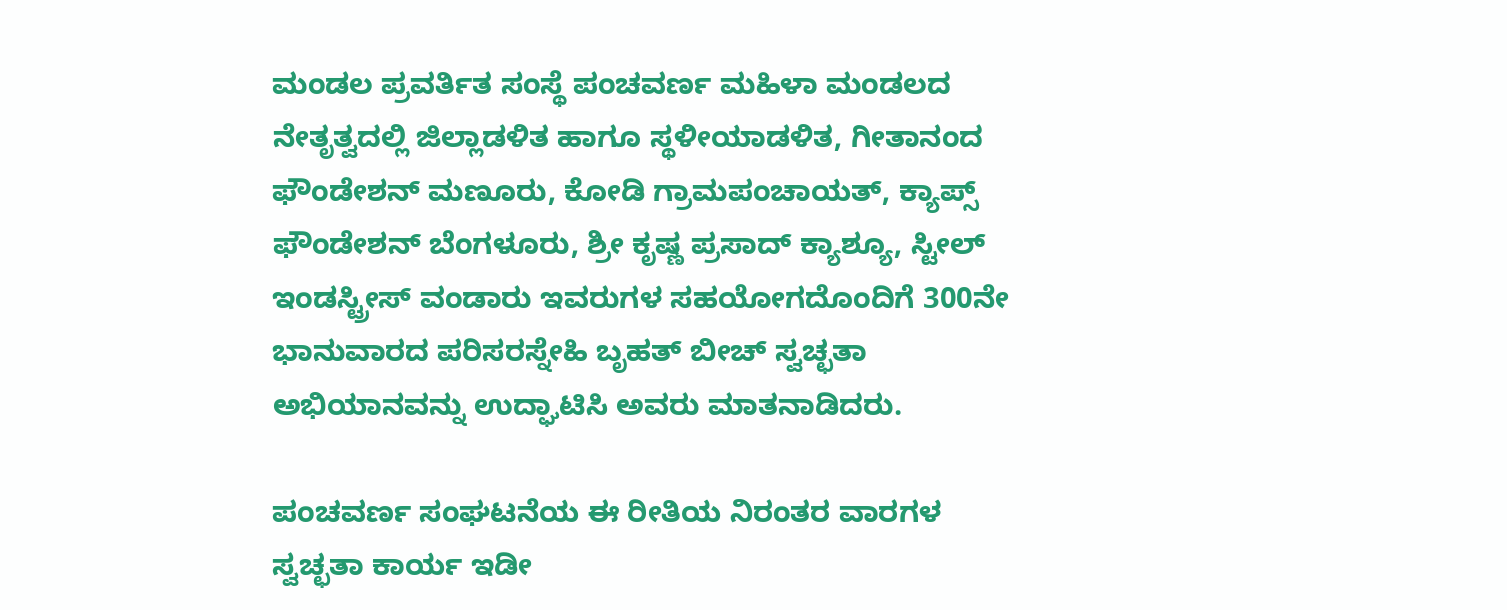ಮಂಡಲ ಪ್ರವರ್ತಿತ ಸಂಸ್ಥೆ ಪಂಚವರ್ಣ ಮಹಿಳಾ ಮಂಡಲದ ನೇತೃತ್ವದಲ್ಲಿ ಜಿಲ್ಲಾಡಳಿತ ಹಾಗೂ ಸ್ಥಳೀಯಾಡಳಿತ, ಗೀತಾನಂದ ಫೌಂಡೇಶನ್ ಮಣೂರು, ಕೋಡಿ ಗ್ರಾಮಪಂಚಾಯತ್, ಕ್ಯಾಪ್ಸ್ ಫೌಂಡೇಶನ್ ಬೆಂಗಳೂರು, ಶ್ರೀ ಕೃಷ್ಣ ಪ್ರಸಾದ್ ಕ್ಯಾಶ್ಯೂ, ಸ್ಟೀಲ್ ಇಂಡಸ್ಟ್ರೀಸ್ ವಂಡಾರು ಇವರುಗಳ ಸಹಯೋಗದೊಂದಿಗೆ 300ನೇ ಭಾನುವಾರದ ಪರಿಸರಸ್ನೇಹಿ ಬೃಹತ್ ಬೀಚ್ ಸ್ವಚ್ಛತಾ ಅಭಿಯಾನವನ್ನು ಉದ್ಘಾಟಿಸಿ ಅವರು ಮಾತನಾಡಿದರು.

ಪಂಚವರ್ಣ ಸಂಘಟನೆಯ ಈ ರೀತಿಯ ನಿರಂತರ ವಾರಗಳ ಸ್ವಚ್ಛತಾ ಕಾರ್ಯ ಇಡೀ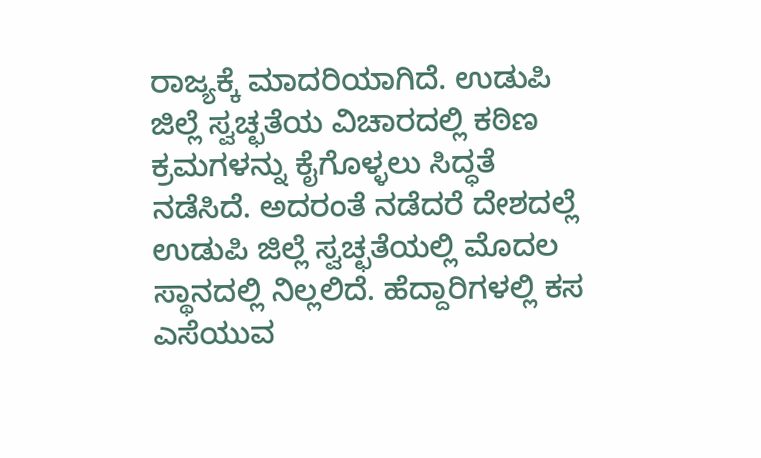ರಾಜ್ಯಕ್ಕೆ ಮಾದರಿಯಾಗಿದೆ. ಉಡುಪಿ ಜಿಲ್ಲೆ ಸ್ವಚ್ಛತೆಯ ವಿಚಾರದಲ್ಲಿ ಕಠಿಣ ಕ್ರಮಗಳನ್ನು ಕೈಗೊಳ್ಳಲು ಸಿದ್ಧತೆ ನಡೆಸಿದೆ. ಅದರಂತೆ ನಡೆದರೆ ದೇಶದಲ್ಲೆ ಉಡುಪಿ ಜಿಲ್ಲೆ ಸ್ವಚ್ಛತೆಯಲ್ಲಿ ಮೊದಲ ಸ್ಥಾನದಲ್ಲಿ ನಿಲ್ಲಲಿದೆ. ಹೆದ್ದಾರಿಗಳಲ್ಲಿ ಕಸ ಎಸೆಯುವ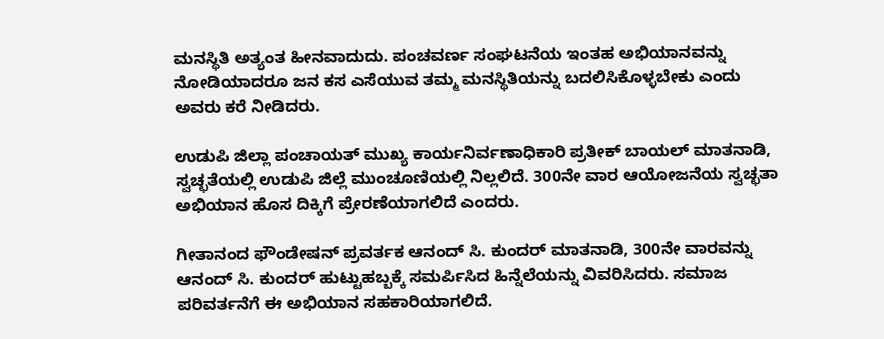ಮನಸ್ಥಿತಿ ಅತ್ಯಂತ ಹೀನವಾದುದು. ಪಂಚವರ್ಣ ಸಂಘಟನೆಯ ಇಂತಹ ಅಭಿಯಾನವನ್ನು ನೋಡಿಯಾದರೂ ಜನ ಕಸ ಎಸೆಯುವ ತಮ್ಮ ಮನಸ್ಥಿತಿಯನ್ನು ಬದಲಿಸಿಕೊಳ್ಳಬೇಕು ಎಂದು ಅವರು ಕರೆ ನೀಡಿದರು.

ಉಡುಪಿ ಜಿಲ್ಲಾ ಪಂಚಾಯತ್ ಮುಖ್ಯ ಕಾರ್ಯನಿರ್ವಣಾಧಿಕಾರಿ ಪ್ರತೀಕ್ ಬಾಯಲ್ ಮಾತನಾಡಿ, ಸ್ವಚ್ಛತೆಯಲ್ಲಿ ಉಡುಪಿ ಜಿಲ್ಲೆ ಮುಂಚೂಣಿಯಲ್ಲಿ ನಿಲ್ಲಲಿದೆ. 300ನೇ ವಾರ ಆಯೋಜನೆಯ ಸ್ವಚ್ಛತಾ ಅಭಿಯಾನ ಹೊಸ ದಿಕ್ಕಿಗೆ ಪ್ರೇರಣೆಯಾಗಲಿದೆ ಎಂದರು.

ಗೀತಾನಂದ ಫೌಂಡೇಷನ್ ಪ್ರವರ್ತಕ ಆನಂದ್ ಸಿ. ಕುಂದರ್ ಮಾತನಾಡಿ, 300ನೇ ವಾರವನ್ನು ಆನಂದ್ ಸಿ. ಕುಂದರ್ ಹುಟ್ಟುಹಬ್ಬಕ್ಕೆ ಸಮರ್ಪಿಸಿದ ಹಿನ್ನೆಲೆಯನ್ನು ವಿವರಿಸಿದರು. ಸಮಾಜ ಪರಿವರ್ತನೆಗೆ ಈ ಅಭಿಯಾನ ಸಹಕಾರಿಯಾಗಲಿದೆ.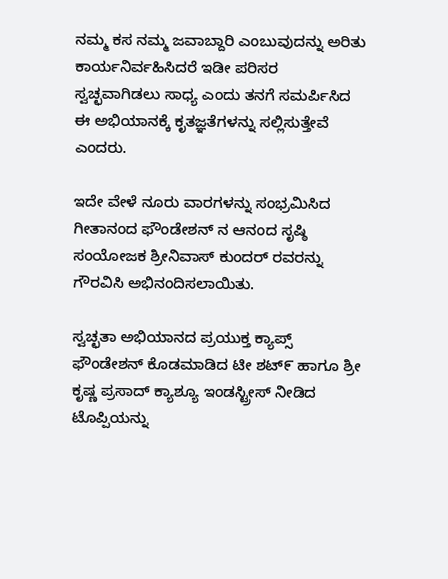ನಮ್ಮ ಕಸ ನಮ್ಮ ಜವಾಬ್ದಾರಿ ಎಂಬುವುದನ್ನು ಅರಿತು ಕಾರ್ಯನಿರ್ವಹಿಸಿದರೆ ಇಡೀ ಪರಿಸರ ಸ್ವಚ್ಛವಾಗಿಡಲು ಸಾಧ್ಯ ಎಂದು ತನಗೆ ಸಮರ್ಪಿಸಿದ ಈ ಅಭಿಯಾನಕ್ಕೆ ಕೃತಜ್ಞತೆಗಳನ್ನು ಸಲ್ಲಿಸುತ್ತೇವೆ ಎಂದರು.

ಇದೇ ವೇಳೆ ನೂರು ವಾರಗಳನ್ನು ಸಂಭ್ರಮಿಸಿದ ಗೀತಾನಂದ ಫೌಂಡೇಶನ್ ನ ಆನಂದ ಸೃಷ್ಠಿ ಸಂಯೋಜಕ ಶ್ರೀನಿವಾಸ್ ಕುಂದರ್ ರವರನ್ನು ಗೌರವಿಸಿ ಅಭಿನಂದಿಸಲಾಯಿತು.

ಸ್ವಚ್ಛತಾ ಅಭಿಯಾನದ ಪ್ರಯುಕ್ತ ಕ್ಯಾಪ್ಸ್ ಫೌಂಡೇಶನ್ ಕೊಡಮಾಡಿದ ಟೀ ಶಟ್೯ ಹಾಗೂ ಶ್ರೀ ಕೃಷ್ಣ ಪ್ರಸಾದ್ ಕ್ಯಾಶ್ಯೂ ಇಂಡಸ್ಟ್ರೀಸ್ ನೀಡಿದ ಟೊಪ್ಪಿಯನ್ನು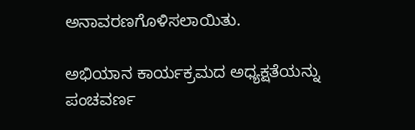ಅನಾವರಣಗೊಳಿಸಲಾಯಿತು.

ಅಭಿಯಾನ ಕಾರ್ಯಕ್ರಮದ ಅಧ್ಯಕ್ಷತೆಯನ್ನು ಪಂಚವರ್ಣ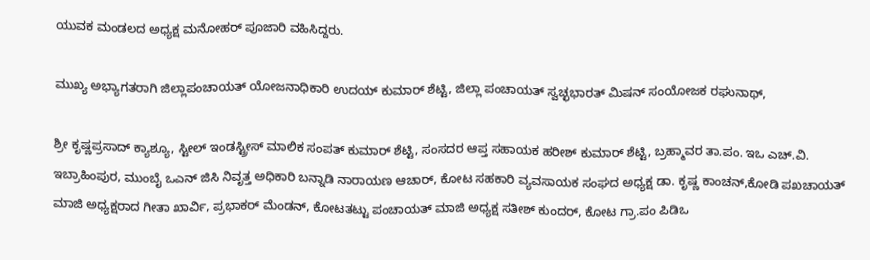ಯುವಕ ಮಂಡಲದ ಅಧ್ಯಕ್ಷ ಮನೋಹರ್ ಪೂಜಾರಿ ವಹಿಸಿದ್ದರು.

ಮುಖ್ಯ ಅಭ್ಯಾಗತರಾಗಿ ಜಿಲ್ಲಾಪಂಚಾಯತ್ ಯೋಜನಾಧಿಕಾರಿ ಉದಯ್ ಕುಮಾರ್ ಶೆಟ್ಟಿ, ಜಿಲ್ಲಾ ಪಂಚಾಯತ್ ಸ್ವಚ್ಛಭಾರತ್ ಮಿಷನ್ ಸಂಯೋಜಕ ರಘುನಾಥ್,

ಶ್ರೀ ಕೃಷ್ಣಪ್ರಸಾದ್ ಕ್ಯಾಶ್ಯೂ, ಸ್ಟೀಲ್ ಇಂಡಸ್ಟ್ರೀಸ್ ಮಾಲಿಕ ಸಂಪತ್ ಕುಮಾರ್ ಶೆಟ್ಟಿ, ಸಂಸದರ ಆಪ್ತ ಸಹಾಯಕ ಹರೀಶ್ ಕುಮಾರ್ ಶೆಟ್ಟಿ, ಬ್ರಹ್ಮಾವರ ತಾ.ಪಂ. ಇಒ ಎಚ್.ವಿ. ಇಬ್ರಾಹಿಂಪುರ, ಮುಂಬೈ ಒಎನ್ ಜಿಸಿ ನಿವೃತ್ತ ಅಧಿಕಾರಿ ಬನ್ನಾಡಿ ನಾರಾಯಣ ಆಚಾರ್, ಕೋಟ ಸಹಕಾರಿ ವ್ಯವಸಾಯಕ ಸಂಘದ ಅಧ್ಯಕ್ಷ ಡಾ. ಕೃಷ್ಣ ಕಾಂಚನ್,ಕೋಡಿ ಪಖಚಾಯತ್ ಮಾಜಿ ಅಧ್ಯಕ್ಷರಾದ ಗೀತಾ ಖಾರ್ವಿ, ಪ್ರಭಾಕರ್ ಮೆಂಡನ್, ಕೋಟತಟ್ಟು ಪಂಚಾಯತ್ ಮಾಜಿ ಅಧ್ಯಕ್ಷ ಸತೀಶ್ ಕುಂದರ್, ಕೋಟ ಗ್ರಾ.ಪಂ ಪಿಡಿಒ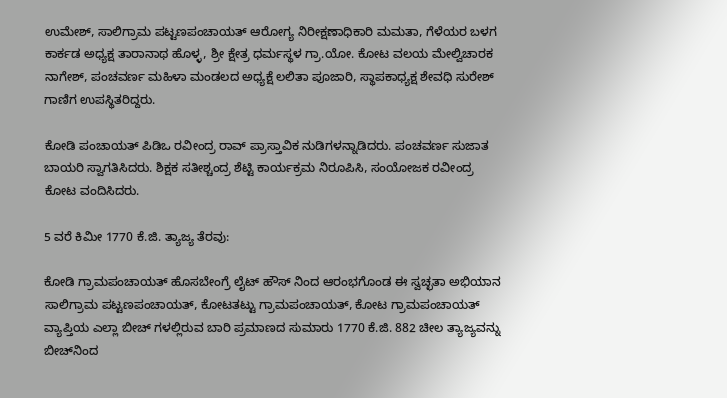ಉಮೇಶ್, ಸಾಲಿಗ್ರಾಮ ಪಟ್ಟಣಪಂಚಾಯತ್ ಆರೋಗ್ಯ ನಿರೀಕ್ಷಣಾಧಿಕಾರಿ ಮಮತಾ, ಗೆಳೆಯರ ಬಳಗ ಕಾರ್ಕಡ ಅಧ್ಯಕ್ಷ ತಾರಾನಾಥ ಹೊಳ್ಳ, ಶ್ರೀ ಕ್ಷೇತ್ರ ಧರ್ಮಸ್ಥಳ ಗ್ರಾ.ಯೋ. ಕೋಟ ವಲಯ ಮೇಲ್ವಿಚಾರಕ ನಾಗೇಶ್, ಪಂಚವರ್ಣ ಮಹಿಳಾ ಮಂಡಲದ ಅಧ್ಯಕ್ಷೆ ಲಲಿತಾ ಪೂಜಾರಿ, ಸ್ಥಾಪಕಾಧ್ಯಕ್ಷ ಶೇವಧಿ ಸುರೇಶ್ ಗಾಣಿಗ ಉಪಸ್ಥಿತರಿದ್ದರು.

ಕೋಡಿ ಪಂಚಾಯತ್ ಪಿಡಿಒ ರವೀಂದ್ರ ರಾವ್ ಪ್ರಾಸ್ತಾವಿಕ ನುಡಿಗಳನ್ನಾಡಿದರು. ಪಂಚವರ್ಣ ಸುಜಾತ ಬಾಯರಿ ಸ್ವಾಗತಿಸಿದರು. ಶಿಕ್ಷಕ ಸತೀಶ್ಚಂದ್ರ ಶೆಟ್ಟಿ ಕಾರ್ಯಕ್ರಮ ನಿರೂಪಿಸಿ, ಸಂಯೋಜಕ ರವೀಂದ್ರ ಕೋಟ ವಂದಿಸಿದರು.

5 ವರೆ ಕಿಮೀ 1770 ಕೆ.ಜಿ. ತ್ಯಾಜ್ಯ ತೆರವು:

ಕೋಡಿ ಗ್ರಾಮಪಂಚಾಯತ್ ಹೊಸಬೇಂಗ್ರೆ ಲೈಟ್ ಹೌಸ್ ನಿಂದ ಆರಂಭಗೊಂಡ ಈ ಸ್ವಚ್ಛತಾ ಅಭಿಯಾನ ಸಾಲಿಗ್ರಾಮ ಪಟ್ಟಣಪಂಚಾಯತ್, ಕೋಟತಟ್ಟು ಗ್ರಾಮಪಂಚಾಯತ್, ಕೋಟ ಗ್ರಾಮಪಂಚಾಯತ್ ವ್ಯಾಪ್ತಿಯ ಎಲ್ಲಾ ಬೀಚ್ ಗಳಲ್ಲಿರುವ ಬಾರಿ ಪ್ರಮಾಣದ ಸುಮಾರು 1770 ಕೆ.ಜಿ. 882 ಚೀಲ ತ್ಯಾಜ್ಯವನ್ನು ಬೀಚ್‌ನಿಂದ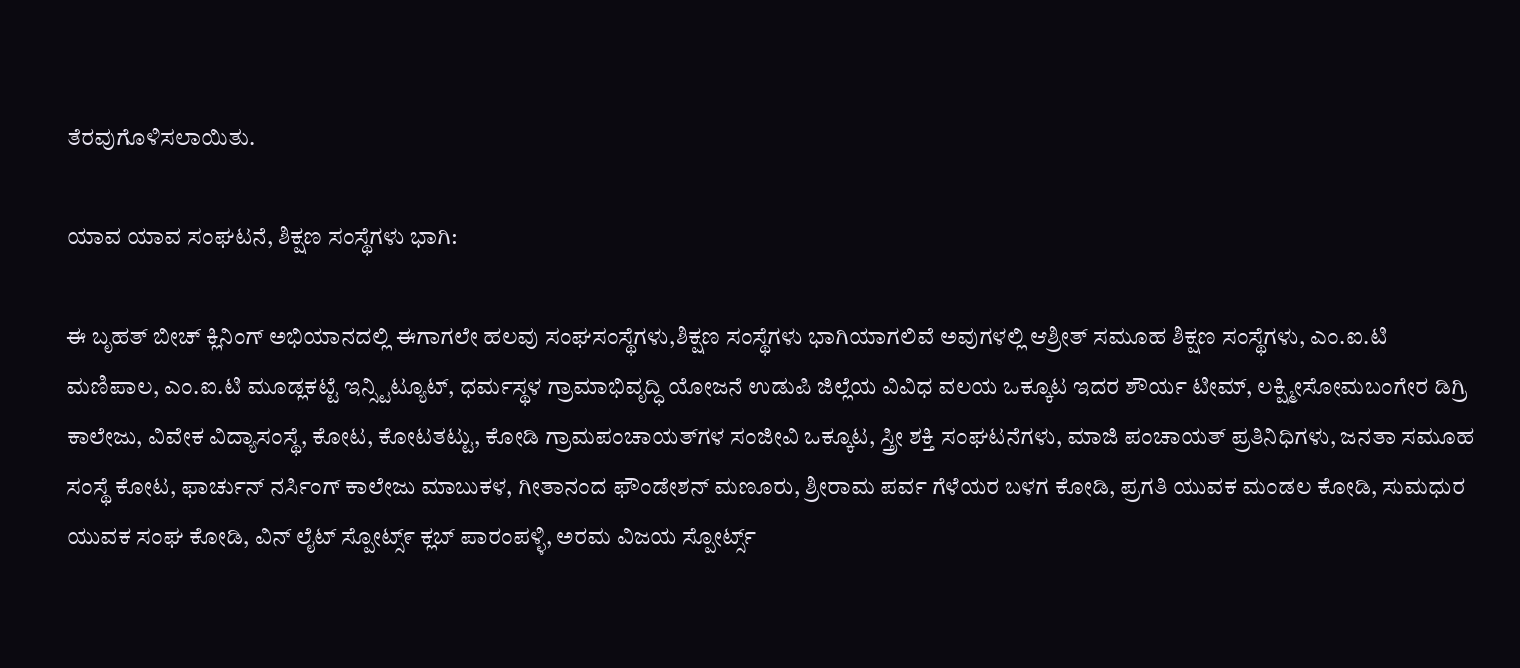ತೆರವುಗೊಳಿಸಲಾಯಿತು.

ಯಾವ ಯಾವ ಸಂಘಟನೆ, ಶಿಕ್ಷಣ ಸಂಸ್ಥೆಗಳು ಭಾಗಿ:

ಈ ಬೃಹತ್ ಬೀಚ್ ಕ್ಲಿನಿಂಗ್ ಅಭಿಯಾನದಲ್ಲಿ ಈಗಾಗಲೇ ಹಲವು ಸಂಘಸಂಸ್ಥೆಗಳು,ಶಿಕ್ಷಣ ಸಂಸ್ಥೆಗಳು ಭಾಗಿಯಾಗಲಿವೆ ಅವುಗಳಲ್ಲಿ ಆಶ್ರೀತ್ ಸಮೂಹ ಶಿಕ್ಷಣ ಸಂಸ್ಥೆಗಳು, ಎಂ.ಐ.ಟಿ ಮಣಿಪಾಲ, ಎಂ.ಐ.ಟಿ ಮೂಡ್ಲಕಟ್ಟೆ ಇನ್ಸ್ಟಿಟ್ಯೂಟ್, ಧರ್ಮಸ್ಥಳ ಗ್ರಾಮಾಭಿವೃದ್ಧಿ ಯೋಜನೆ ಉಡುಪಿ ಜಿಲ್ಲೆಯ ವಿವಿಧ ವಲಯ ಒಕ್ಕೂಟ ಇದರ ಶೌರ್ಯ ಟೀಮ್, ಲಕ್ಷ್ಮೀಸೋಮಬಂಗೇರ ಡಿಗ್ರಿ ಕಾಲೇಜು, ವಿವೇಕ ವಿದ್ಯಾಸಂಸ್ಥೆ, ಕೋಟ, ಕೋಟತಟ್ಟು, ಕೋಡಿ ಗ್ರಾಮಪಂಚಾಯತ್‌ಗಳ ಸಂಜೀವಿ ಒಕ್ಕೂಟ, ಸ್ತ್ರೀ ಶಕ್ತಿ ಸಂಘಟನೆಗಳು, ಮಾಜಿ ಪಂಚಾಯತ್ ಪ್ರತಿನಿಧಿಗಳು, ಜನತಾ ಸಮೂಹ ಸಂಸ್ಥೆ ಕೋಟ, ಫಾರ್ಚುನ್ ನರ್ಸಿಂಗ್ ಕಾಲೇಜು ಮಾಬುಕಳ, ಗೀತಾನಂದ ಫೌಂಡೇಶನ್ ಮಣೂರು, ಶ್ರೀರಾಮ ಪರ್ವ ಗೆಳೆಯರ ಬಳಗ ಕೋಡಿ, ಪ್ರಗತಿ ಯುವಕ ಮಂಡಲ ಕೋಡಿ, ಸುಮಧುರ ಯುವಕ ಸಂಘ ಕೋಡಿ, ವಿನ್ ಲೈಟ್ ಸ್ಪೋಟ್ಸ್೯ ಕ್ಲಬ್ ಪಾರಂಪಳ್ಳಿ, ಅರಮ ವಿಜಯ ಸ್ಪೋರ್ಟ್ಸ್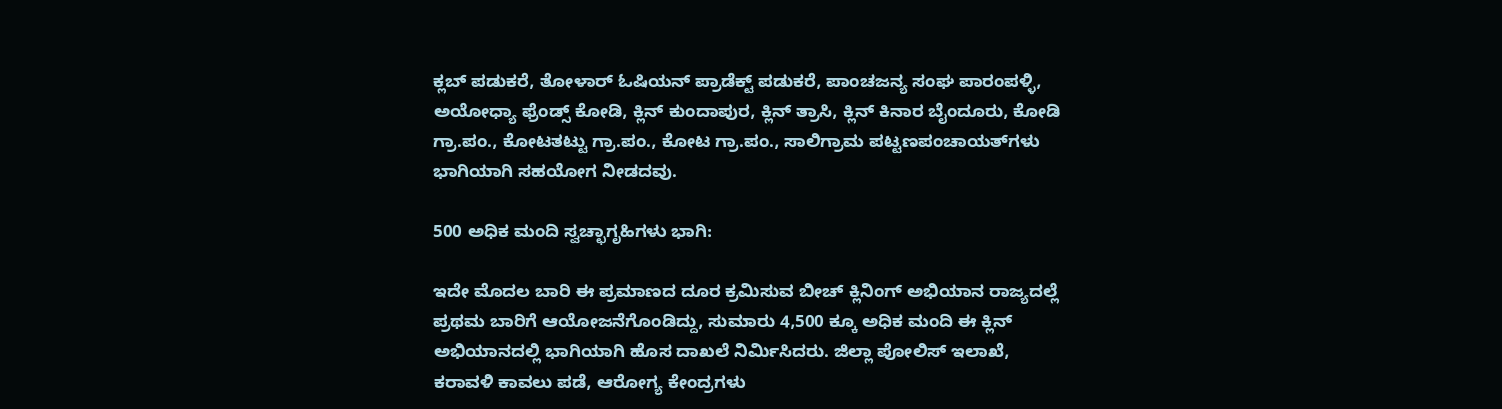ಕ್ಲಬ್ ಪಡುಕರೆ, ತೋಳಾರ್ ಓಷಿಯನ್ ಪ್ರಾಡೆಕ್ಟ್ ಪಡುಕರೆ, ಪಾಂಚಜನ್ಯ ಸಂಘ ಪಾರಂಪಳ್ಳಿ, ಅಯೋಧ್ಯಾ ಫ್ರೆಂಡ್ಸ್ ಕೋಡಿ, ಕ್ಲಿನ್ ಕುಂದಾಪುರ, ಕ್ಲಿನ್ ತ್ರಾಸಿ, ಕ್ಲಿನ್ ಕಿನಾರ ಬೈಂದೂರು, ಕೋಡಿ ಗ್ರಾ.ಪಂ., ಕೋಟತಟ್ಟು ಗ್ರಾ.ಪಂ., ಕೋಟ ಗ್ರಾ.ಪಂ., ಸಾಲಿಗ್ರಾಮ ಪಟ್ಟಣಪಂಚಾಯತ್‌ಗಳು ಭಾಗಿಯಾಗಿ ಸಹಯೋಗ ನೀಡದವು.

500 ಅಧಿಕ ಮಂದಿ ಸ್ವಚ್ಛಾಗೃಹಿಗಳು ಭಾಗಿ:

ಇದೇ ಮೊದಲ ಬಾರಿ ಈ ಪ್ರಮಾಣದ ದೂರ ಕ್ರಮಿಸುವ ಬೀಚ್ ಕ್ಲಿನಿಂಗ್ ಅಭಿಯಾನ ರಾಜ್ಯದಲ್ಲೆ ಪ್ರಥಮ ಬಾರಿಗೆ ಆಯೋಜನೆಗೊಂಡಿದ್ದು, ಸುಮಾರು 4,500 ಕ್ಕೂ ಅಧಿಕ ಮಂದಿ ಈ ಕ್ಲಿನ್ ಅಭಿಯಾನದಲ್ಲಿ ಭಾಗಿಯಾಗಿ ಹೊಸ ದಾಖಲೆ ನಿರ್ಮಿಸಿದರು. ಜಿಲ್ಲಾ ಪೋಲಿಸ್ ಇಲಾಖೆ, ಕರಾವಳಿ ಕಾವಲು ಪಡೆ, ಆರೋಗ್ಯ ಕೇಂದ್ರಗಳು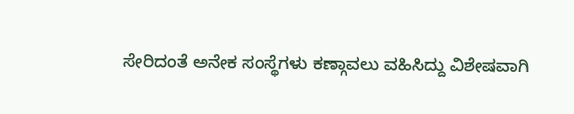ಸೇರಿದಂತೆ ಅನೇಕ ಸಂಸ್ಥೆಗಳು ಕಣ್ಗಾವಲು ವಹಿಸಿದ್ದು ವಿಶೇಷವಾಗಿ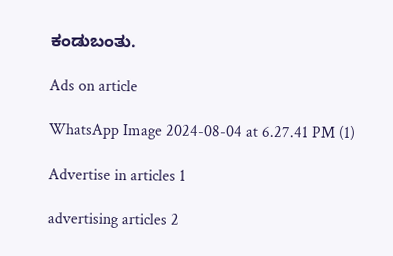ಕಂಡುಬಂತು.

Ads on article

WhatsApp Image 2024-08-04 at 6.27.41 PM (1)

Advertise in articles 1

advertising articles 2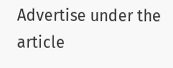Advertise under the article